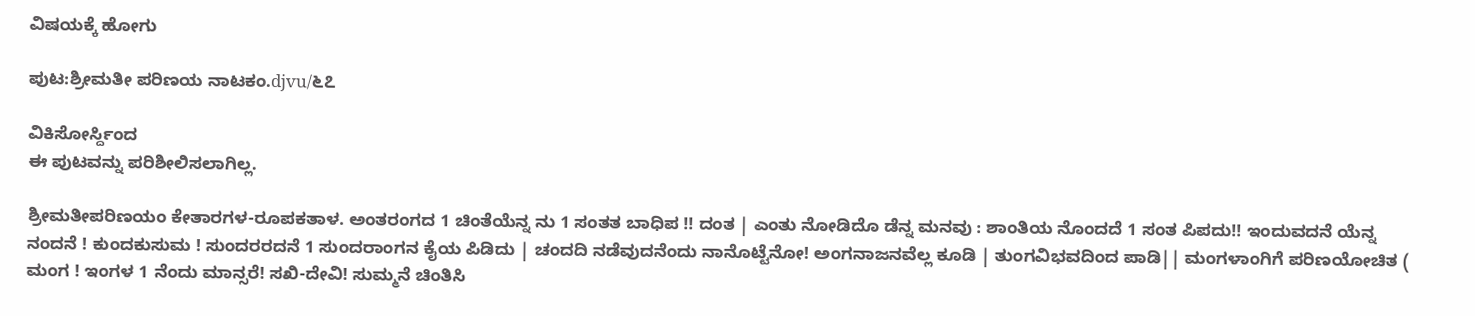ವಿಷಯಕ್ಕೆ ಹೋಗು

ಪುಟ:ಶ್ರೀಮತೀ ಪರಿಣಯ ನಾಟಕಂ.djvu/೬೭

ವಿಕಿಸೋರ್ಸ್ದಿಂದ
ಈ ಪುಟವನ್ನು ಪರಿಶೀಲಿಸಲಾಗಿಲ್ಲ.

ಶ್ರೀಮತೀಪರಿಣಯಂ ಕೇತಾರಗಳ-ರೂಪಕತಾಳ. ಅಂತರಂಗದ 1 ಚಿಂತೆಯೆನ್ನ ನು 1 ಸಂತತ ಬಾಧಿಪ !! ದಂತ | ಎಂತು ನೋಡಿದೊ ಡೆನ್ನ ಮನವು : ಶಾಂತಿಯ ನೊಂದದೆ 1 ಸಂತ ಪಿಪದು!! ಇಂದುವದನೆ ಯೆನ್ನ ನಂದನೆ ! ಕುಂದಕುಸುಮ ! ಸುಂದರರದನೆ 1 ಸುಂದರಾಂಗನ ಕೈಯ ಪಿಡಿದು | ಚಂದದಿ ನಡೆವುದನೆಂದು ನಾನೊಟ್ಟೆನೋ! ಅಂಗನಾಜನವೆಲ್ಲ ಕೂಡಿ | ತುಂಗವಿಭವದಿಂದ ಪಾಡಿ|| ಮಂಗಳಾಂಗಿಗೆ ಪರಿಣಯೋಚಿತ ( ಮಂಗ ! ಇಂಗಳ 1 ನೆಂದು ಮಾನ್ಸರೆ! ಸಖಿ-ದೇವಿ! ಸುಮ್ಮನೆ ಚಿಂತಿಸಿ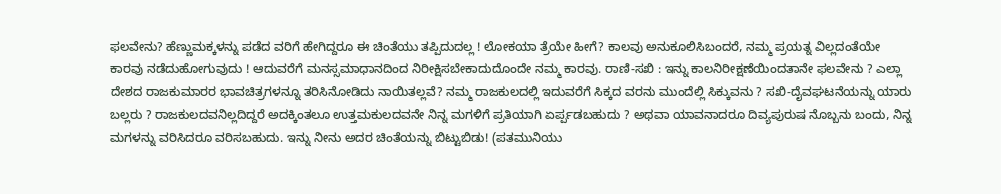ಫಲವೇನು? ಹೆಣ್ಣುಮಕ್ಕಳನ್ನು ಪಡೆದ ವರಿಗೆ ಹೇಗಿದ್ದರೂ ಈ ಚಿಂತೆಯು ತಪ್ಪಿದುದಲ್ಲ ! ಲೋಕಯಾ ತ್ರೆಯೇ ಹೀಗೆ? ಕಾಲವು ಅನುಕೂಲಿಸಿಬಂದರೆ, ನಮ್ಮ ಪ್ರಯತ್ನ ವಿಲ್ಲದಂತೆಯೇ ಕಾರವು ನಡೆದುಹೋಗುವುದು ! ಆದುವರೆಗೆ ಮನಸ್ಸಮಾಧಾನದಿಂದ ನಿರೀಕ್ಷಿಸಬೇಕಾದುದೊಂದೇ ನಮ್ಮ ಕಾರವು. ರಾಣಿ-ಸಖಿ : ಇನ್ನು ಕಾಲನಿರೀಕ್ಷಣೆಯಿಂದತಾನೇ ಫಲವೇನು ? ಎಲ್ಲಾ ದೇಶದ ರಾಜಕುಮಾರರ ಭಾವಚಿತ್ರಗಳನ್ನೂ ತರಿಸಿನೋಡಿದು ನಾಯಿತಲ್ಲವೆ? ನಮ್ಮ ರಾಜಕುಲದಲ್ಲಿ ಇದುವರೆಗೆ ಸಿಕ್ಕದ ವರನು ಮುಂದೆಲ್ಲಿ ಸಿಕ್ಕುವನು ? ಸಖಿ-ದೈವಘಟನೆಯನ್ನು ಯಾರು ಬಲ್ಲರು ? ರಾಜಕುಲದವನಿಲ್ಲದಿದ್ದರೆ ಅದಕ್ಕಿಂತಲೂ ಉತ್ತಮಕುಲದವನೇ ನಿನ್ನ ಮಗಳಿಗೆ ಪ್ರತಿಯಾಗಿ ಏರ್ಪ್ಪಡಬಹುದು ? ಅಥವಾ ಯಾವನಾದರೂ ದಿವ್ಯಪುರುಷ ನೊಬ್ಬನು ಬಂದು, ನಿನ್ನ ಮಗಳನ್ನು ವರಿಸಿದರೂ ವರಿಸಬಹುದು. ಇನ್ನು ನೀನು ಅದರ ಚಿಂತೆಯನ್ನು ಬಿಟ್ಟುಬಿಡು! (ಪತಮುನಿಯು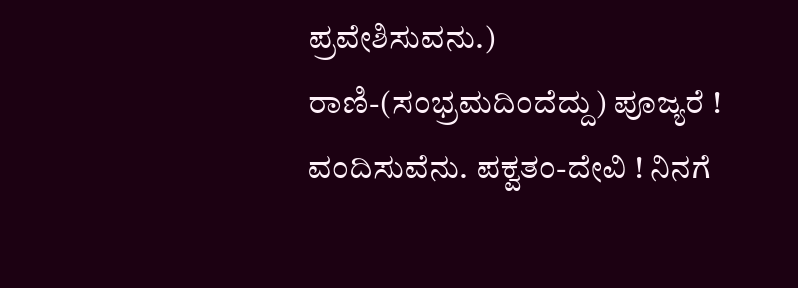ಪ್ರವೇಶಿಸುವನು.) ರಾಣಿ-(ಸಂಭ್ರಮದಿಂದೆದ್ದು) ಪೂಜ್ಯರೆ ! ವಂದಿಸುವೆನು. ಪಕ್ವತಂ-ದೇವಿ ! ನಿನಗೆ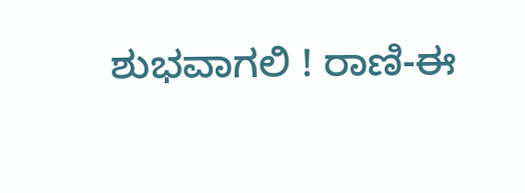ಶುಭವಾಗಲಿ ! ರಾಣಿ-ಈ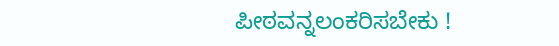ಪೀಠವನ್ನಲಂಕರಿಸಬೇಕು !